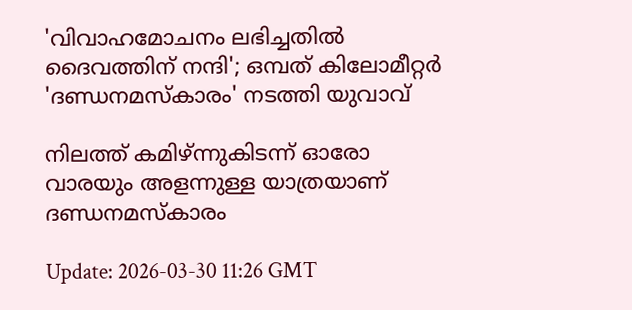'വിവാഹമോചനം ലഭിച്ചതിൽ ദൈവത്തിന് നന്ദി'; ഒമ്പത് കിലോമീറ്റർ 'ദണ്ഡനമസ്‌കാരം' നടത്തി യുവാവ്

നിലത്ത് കമിഴ്ന്നുകിടന്ന് ഓരോ വാരയും അളന്നുള്ള യാത്രയാണ് ദണ്ഡനമസ്‌കാരം

Update: 2026-03-30 11:26 GMT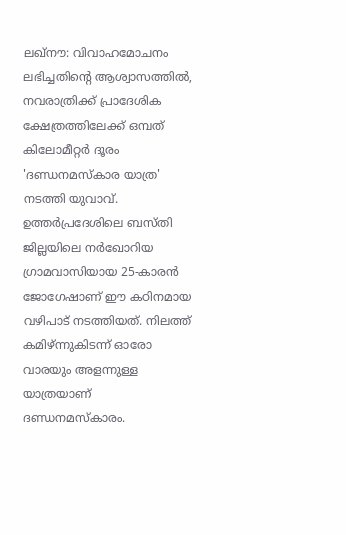ലഖ്‌നൗ: വിവാഹമോചനം ലഭിച്ചതിന്റെ ആശ്വാസത്തിൽ, നവരാത്രിക്ക് പ്രാദേശിക ക്ഷേത്രത്തിലേക്ക് ഒമ്പത് കിലോമീറ്റർ ദൂരം 'ദണ്ഡനമസ്‌കാര യാത്ര' നടത്തി യുവാവ്. ഉത്തർപ്രദേശിലെ ബസ്തി ജില്ലയിലെ നർഖോറിയ ഗ്രാമവാസിയായ 25-കാരൻ ജോഗേഷാണ് ഈ കഠിനമായ വഴിപാട് നടത്തിയത്. നിലത്ത് കമിഴ്ന്നുകിടന്ന് ഓരോ വാരയും അളന്നുള്ള യാത്രയാണ് ദണ്ഡനമസ്‌കാരം.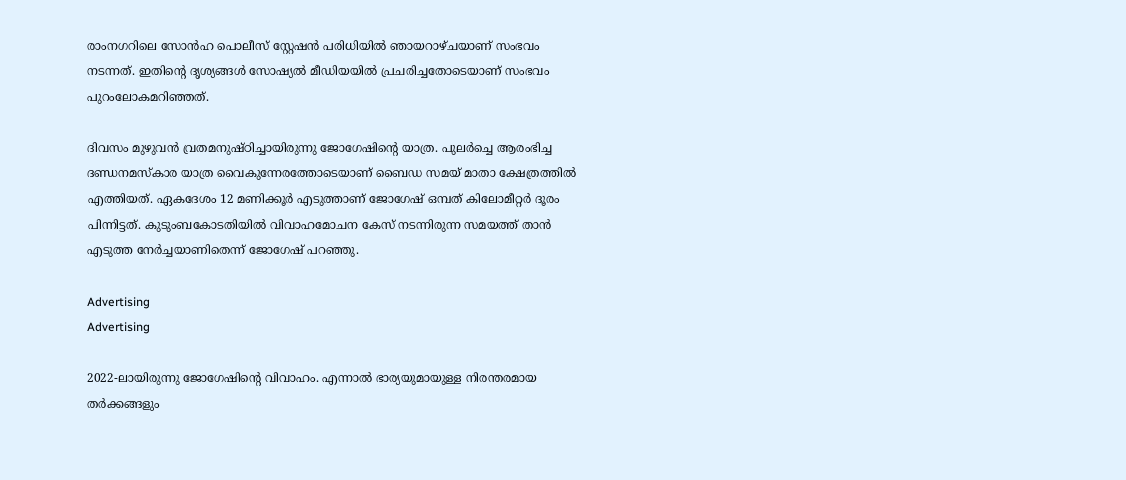രാംനഗറിലെ സോൻഹ പൊലീസ് സ്റ്റേഷൻ പരിധിയിൽ ഞായറാഴ്ചയാണ് സംഭവം നടന്നത്. ഇതിന്റെ ദൃശ്യങ്ങൾ സോഷ്യൽ മീഡിയയിൽ പ്രചരിച്ചതോടെയാണ് സംഭവം പുറംലോകമറിഞ്ഞത്.

ദിവസം മുഴുവൻ വ്രതമനുഷ്ഠിച്ചായിരുന്നു ജോഗേഷിന്റെ യാത്ര. പുലർച്ചെ ആരംഭിച്ച ദണ്ഡനമസ്‌കാര യാത്ര വൈകുന്നേരത്തോടെയാണ് ബൈഡ സമയ് മാതാ ക്ഷേത്രത്തിൽ എത്തിയത്. ഏകദേശം 12 മണിക്കൂർ എടുത്താണ് ജോഗേഷ് ഒമ്പത് കിലോമീറ്റർ ദൂരം പിന്നിട്ടത്. കുടുംബകോടതിയിൽ വിവാഹമോചന കേസ് നടന്നിരുന്ന സമയത്ത് താൻ എടുത്ത നേർച്ചയാണിതെന്ന് ജോഗേഷ് പറഞ്ഞു.

Advertising
Advertising

2022-ലായിരുന്നു ജോഗേഷിന്റെ വിവാഹം. എന്നാൽ ഭാര്യയുമായുള്ള നിരന്തരമായ തർക്കങ്ങളും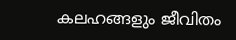കലഹങ്ങളും ജീവിതം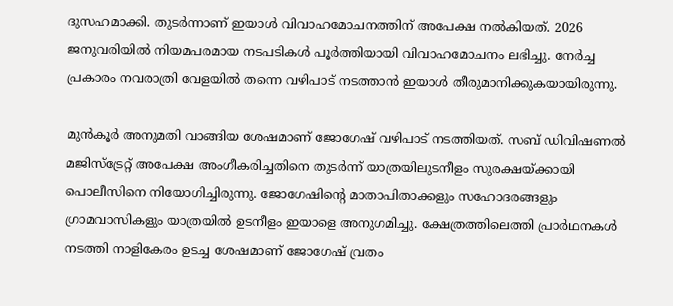ദുസഹമാക്കി. തുടർന്നാണ് ഇയാൾ വിവാഹമോചനത്തിന് അപേക്ഷ നൽകിയത്. 2026 ജനുവരിയിൽ നിയമപരമായ നടപടികൾ പൂർത്തിയായി വിവാഹമോചനം ലഭിച്ചു. നേർച്ച പ്രകാരം നവരാത്രി വേളയിൽ തന്നെ വഴിപാട് നടത്താൻ ഇയാൾ തീരുമാനിക്കുകയായിരുന്നു.

മുൻകൂർ അനുമതി വാങ്ങിയ ശേഷമാണ് ജോഗേഷ് വഴിപാട് നടത്തിയത്. സബ് ഡിവിഷണൽ മജിസ്ട്രേറ്റ് അപേക്ഷ അംഗീകരിച്ചതിനെ തുടർന്ന് യാത്രയിലുടനീളം സുരക്ഷയ്ക്കായി പൊലീസിനെ നിയോഗിച്ചിരുന്നു. ജോഗേഷിന്റെ മാതാപിതാക്കളും സഹോദരങ്ങളും ഗ്രാമവാസികളും യാത്രയിൽ ഉടനീളം ഇയാളെ അനുഗമിച്ചു. ക്ഷേത്രത്തിലെത്തി പ്രാർഥനകൾ നടത്തി നാളികേരം ഉടച്ച ശേഷമാണ് ജോഗേഷ് വ്രതം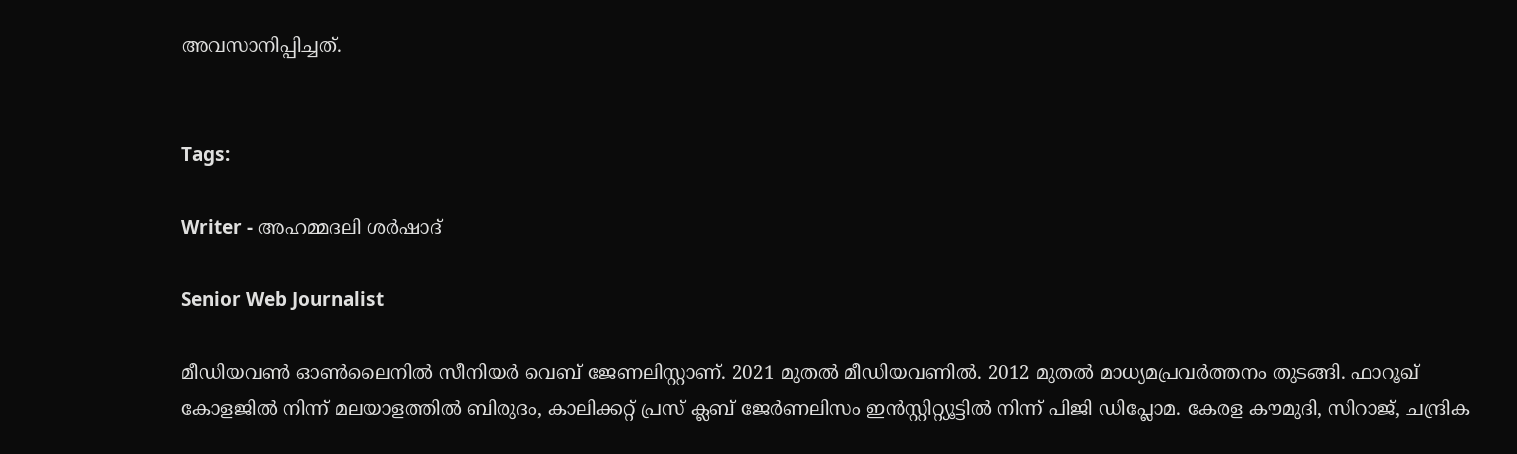അവസാനിപ്പിച്ചത്.


Tags:

Writer - അഹമ്മദലി ശര്‍ഷാദ്

Senior Web Journalist

മീഡിയവൺ ഓൺലൈനിൽ സീനിയർ വെബ് ജേണലിസ്റ്റാണ്. 2021 മുതൽ മീഡിയവണിൽ. 2012 മുതൽ മാധ്യമപ്രവർത്തനം തുടങ്ങി. ഫാറൂഖ് കോളജിൽ നിന്ന് മലയാളത്തിൽ ബിരുദം, കാലിക്കറ്റ് പ്രസ് ക്ലബ് ജേർണലിസം ഇൻസ്റ്റിറ്റ്യൂട്ടിൽ നിന്ന് പിജി ഡിപ്ലോമ. കേരള കൗമുദി, സിറാജ്, ചന്ദ്രിക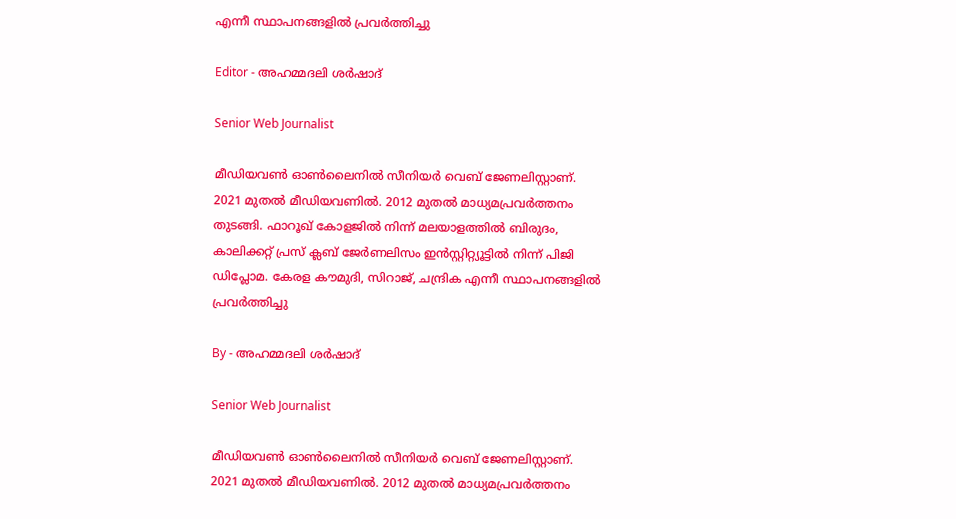എന്നീ സ്ഥാപനങ്ങളിൽ പ്രവർത്തിച്ചു

Editor - അഹമ്മദലി ശര്‍ഷാദ്

Senior Web Journalist

മീഡിയവൺ ഓൺലൈനിൽ സീനിയർ വെബ് ജേണലിസ്റ്റാണ്. 2021 മുതൽ മീഡിയവണിൽ. 2012 മുതൽ മാധ്യമപ്രവർത്തനം തുടങ്ങി. ഫാറൂഖ് കോളജിൽ നിന്ന് മലയാളത്തിൽ ബിരുദം, കാലിക്കറ്റ് പ്രസ് ക്ലബ് ജേർണലിസം ഇൻസ്റ്റിറ്റ്യൂട്ടിൽ നിന്ന് പിജി ഡിപ്ലോമ. കേരള കൗമുദി, സിറാജ്, ചന്ദ്രിക എന്നീ സ്ഥാപനങ്ങളിൽ പ്രവർത്തിച്ചു

By - അഹമ്മദലി ശര്‍ഷാദ്

Senior Web Journalist

മീഡിയവൺ ഓൺലൈനിൽ സീനിയർ വെബ് ജേണലിസ്റ്റാണ്. 2021 മുതൽ മീഡിയവണിൽ. 2012 മുതൽ മാധ്യമപ്രവർത്തനം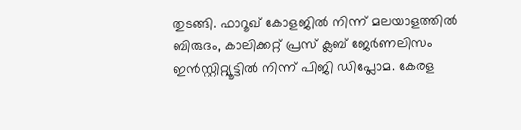തുടങ്ങി. ഫാറൂഖ് കോളജിൽ നിന്ന് മലയാളത്തിൽ ബിരുദം, കാലിക്കറ്റ് പ്രസ് ക്ലബ് ജേർണലിസം ഇൻസ്റ്റിറ്റ്യൂട്ടിൽ നിന്ന് പിജി ഡിപ്ലോമ. കേരള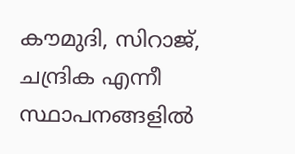കൗമുദി, സിറാജ്, ചന്ദ്രിക എന്നീ സ്ഥാപനങ്ങളിൽ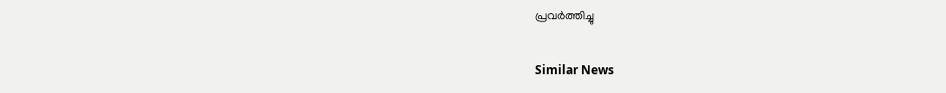പ്രവർത്തിച്ചു

Similar News